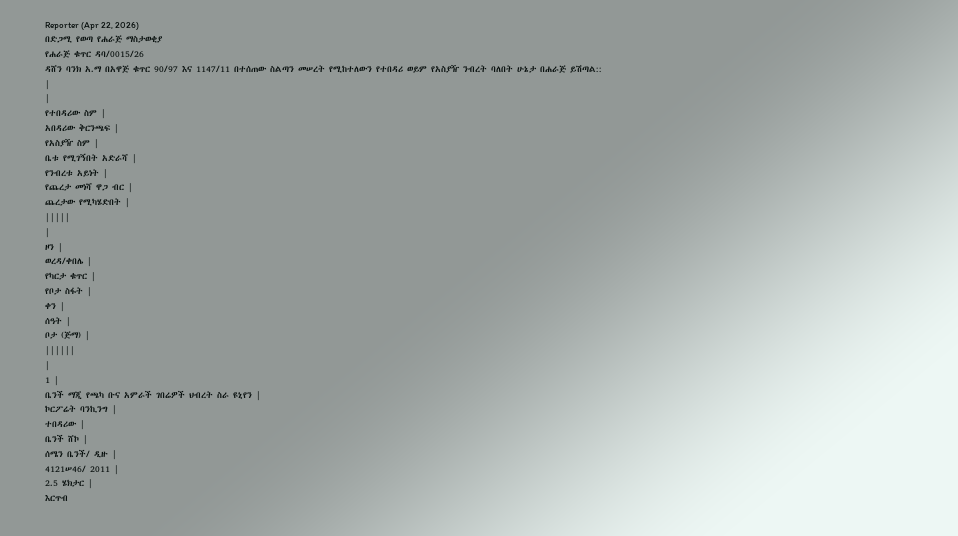Reporter (Apr 22, 2026)
በድጋሚ የወጣ የሐራጅ ማስታወቂያ
የሐራጅ ቁጥር ዳባ/0015/26
ዳሸን ባንክ አ.ማ በአዋጅ ቁጥር 90/97 እና 1147/11 በተሰጠው ስልጣን መሠረት የሚከተለውን የተበዳሪ ወይም የአስያዥ ንብረት ባለበት ሁኔታ በሐራጅ ይሽጣል::
|
|
የተበዳሪው ስም |
አበዳሪው ቅርንጫፍ |
የአስያዥ ስም |
ቤቱ የሚገኝበት አድራሻ |
የንብረቱ አይነት |
የጨረታ መነሻ ዋጋ ብር |
ጨረታው የሚካሄድበት |
|||||
|
ዞን |
ወረዳ/ቀበሌ |
የካርታ ቁጥር |
የቦታ ስፋት |
ቀን |
ሰዓት |
ቦታ (ጅማ) |
||||||
|
1 |
ቤንች ማጂ የጫካ ቡና አምራች ገበሬዎች ህብረት ስራ ዩኒየን |
ኮርፖሬት ባንኪንግ |
ተበዳሪው |
ቤንች ሸኮ |
ሰሜን ቤንች/ ዲዙ |
4121ሠ46/ 2011 |
2.5 ሄክታር |
እርጥብ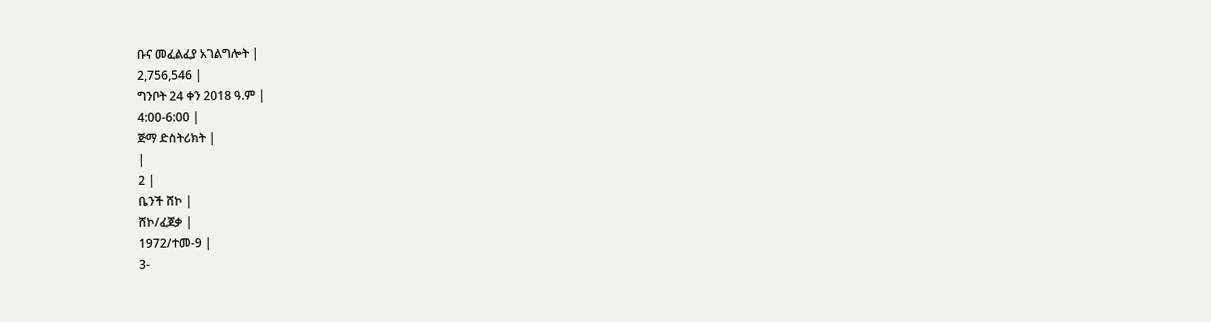ቡና መፈልፈያ አገልግሎት |
2,756,546 |
ግንቦት 24 ቀን 2018 ዓ.ም |
4:00-6:00 |
ጅማ ድስትሪክት |
|
2 |
ቤንች ሸኮ |
ሸኮ/ፈጀቃ |
1972/ተመ-9 |
3-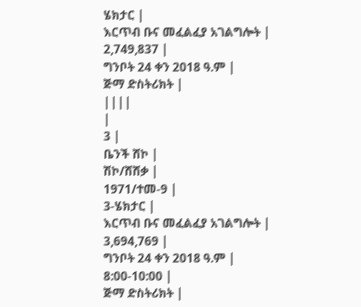ሄክታር |
እርጥብ ቡና መፈልፈያ አገልግሎት |
2,749,837 |
ግንቦት 24 ቀን 2018 ዓ.ም |
ጅማ ድስትሪክት |
||||
|
3 |
ቤንች ሸኮ |
ሽኮ/ሸሸቃ |
1971/ተመ-9 |
3-ሄክታር |
እርጥብ ቡና መፈልፈያ አገልግሎት |
3,694,769 |
ግንቦት 24 ቀን 2018 ዓ.ም |
8:00-10:00 |
ጅማ ድስትሪክት |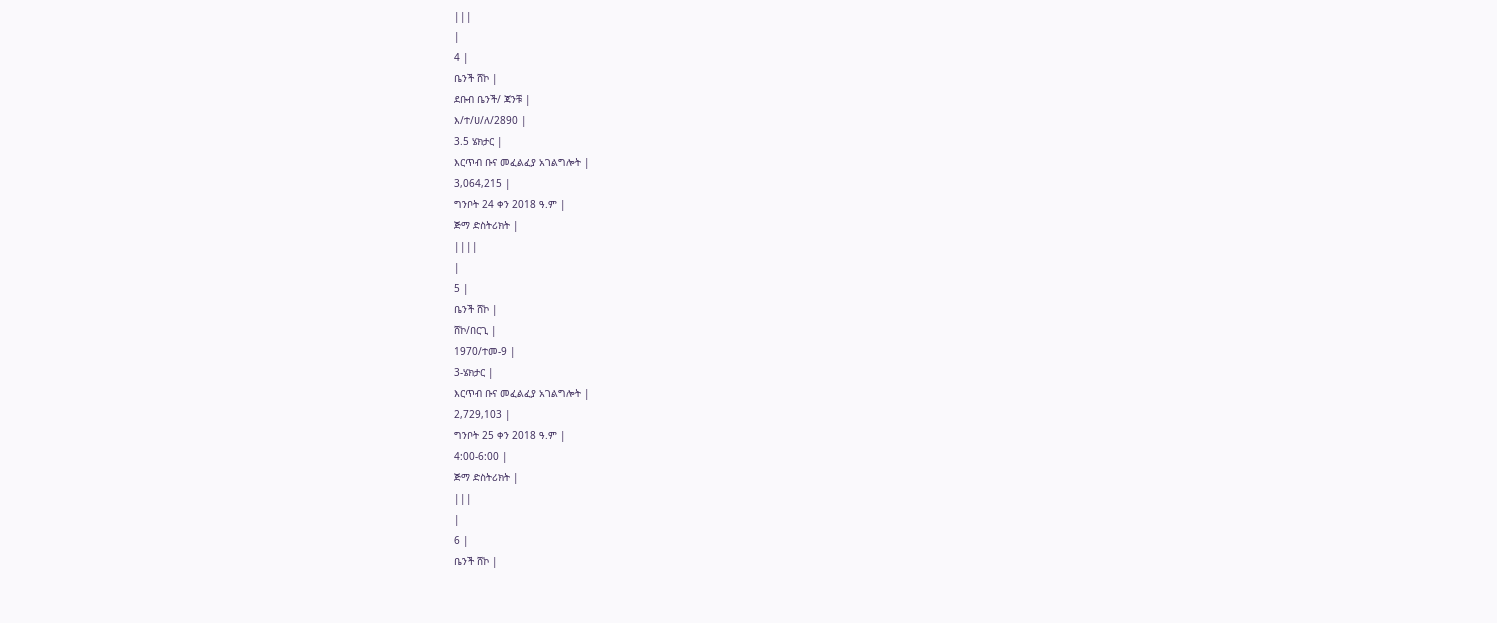|||
|
4 |
ቤንች ሸኮ |
ደቡብ ቤንች/ ጃንቹ |
እ/ተ/ሀ/ለ/2890 |
3.5 ሄክታር |
እርጥብ ቡና መፈልፈያ አገልግሎት |
3,064,215 |
ግንቦት 24 ቀን 2018 ዓ.ም |
ጅማ ድስትሪክት |
||||
|
5 |
ቤንች ሸኮ |
ሸኮ/በርጊ |
1970/ተመ-9 |
3-ሄክታር |
እርጥብ ቡና መፈልፈያ አገልግሎት |
2,729,103 |
ግንቦት 25 ቀን 2018 ዓ.ም |
4:00-6:00 |
ጅማ ድስትሪክት |
|||
|
6 |
ቤንች ሸኮ |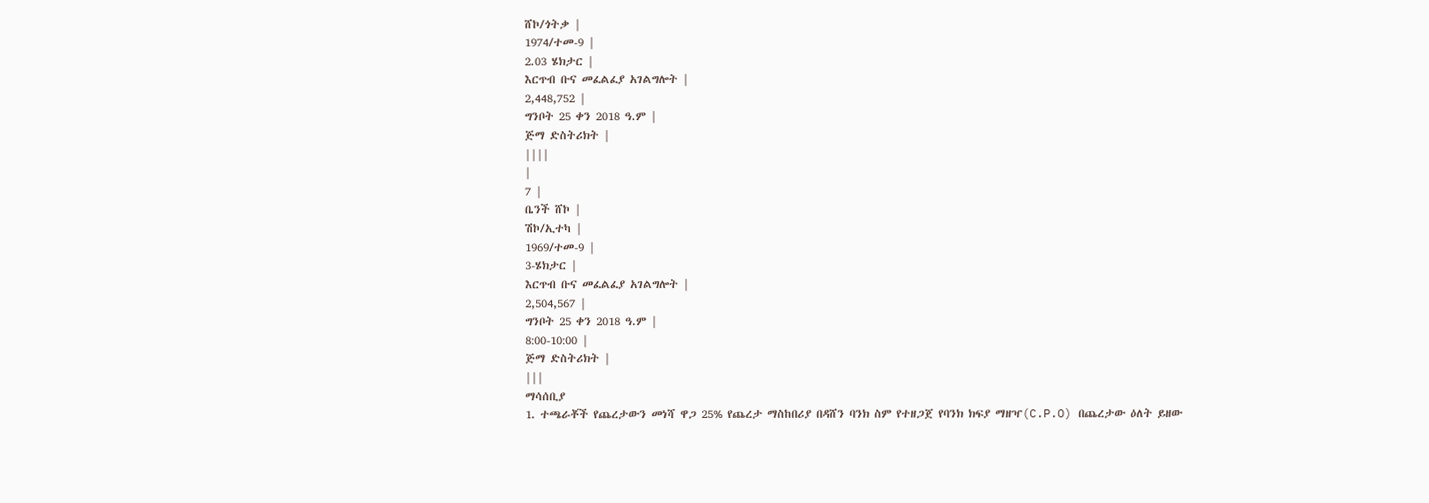ሸኮ/ጎትቃ |
1974/ተመ-9 |
2.03 ሄክታር |
እርጥብ ቡና መፈልፈያ አገልግሎት |
2,448,752 |
ግንቦት 25 ቀን 2018 ዓ.ም |
ጅማ ድስትሪክት |
||||
|
7 |
ቤንች ሸኮ |
ሽኮ/ኢተካ |
1969/ተመ-9 |
3-ሄክታር |
እርጥብ ቡና መፈልፈያ አገልግሎት |
2,504,567 |
ግንቦት 25 ቀን 2018 ዓ.ም |
8:00-10:00 |
ጅማ ድስትሪክት |
|||
ማሳሰቢያ
1. ተጫራቾች የጨረታውን መነሻ ዋጋ 25% የጨረታ ማስከበሪያ በዳሸን ባንክ ስም የተዘጋጀ የባንክ ክፍያ ማዘዣ(C.P.O) በጨረታው ዕለት ይዘው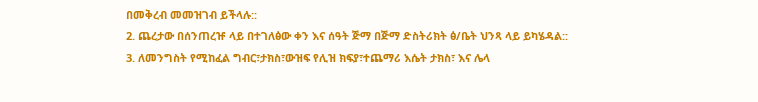በመቅረብ መመዝገብ ይችላሉ::
2. ጨረታው በሰንጠረዡ ላይ በተገለፅው ቀን እና ሰዓት ጅማ በጅማ ድስትሪክት ፅ/ቤት ህንጻ ላይ ይካሄዳል::
3. ለመንግስት የሚከፈል ግብር፣ታክስ፣ውዝፍ የሊዝ ክፍያ፣ተጨማሪ እሴት ታክስ፣ እና ሌላ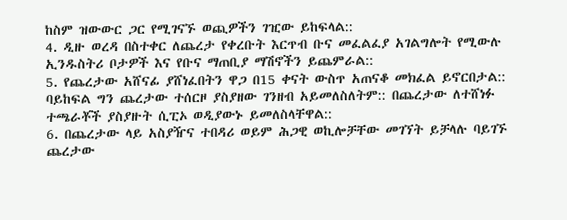ከስም ዝውውር ጋር የሚገናኙ ወጪዎችን ገዢው ይከፍላል::
4. ዲዙ ወረዳ በስተቀር ለጨረታ የቀረቡት እርጥብ ቡና መፈልፈያ አገልግሎት የሚውሉ ኢንዱስትሪ ቦታዎች እና የቡና ማጠቢያ ማሽኖችን ይጨምራል::
5. የጨረታው አሸናፊ ያሸነፈበትን ዋጋ በ15 ቀናት ውስጥ አጠናቆ መክፈል ይኖርበታል:: ባይከፍል ግን ጨረታው ተሰርዞ ያስያዘው ገንዘብ አይመለስለትም:: በጨረታው ለተሸነፉ ተጫራቾች ያስያዙት ሲፒኦ ወዲያውኑ ይመለስላቸዋል::
6. በጨረታው ላይ አስያዥና ተበዳሪ ወይም ሕጋዊ ወኪሎቻቸው መገኘት ይቻላሉ ባይገኙ ጨረታው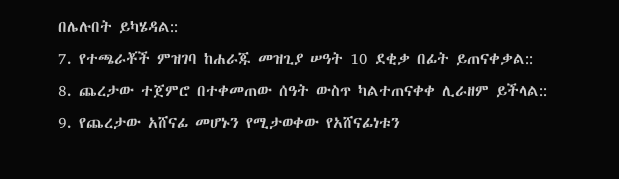በሌሉበት ይካሄዳል::
7. የተጫራቾች ምዝገባ ከሐራጁ መዝጊያ ሠዓት 10 ደቂቃ በፊት ይጠናቀቃል::
8. ጨረታው ተጀምሮ በተቀመጠው ሰዓት ውስጥ ካልተጠናቀቀ ሊራዘም ይችላል::
9. የጨረታው አሸናፊ መሆኑን የሚታወቀው የአሸናፊነቱን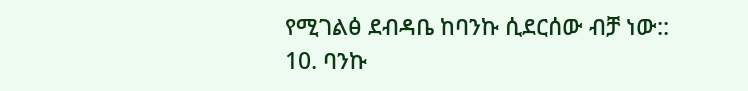የሚገልፅ ደብዳቤ ከባንኩ ሲደርሰው ብቻ ነው::
10. ባንኩ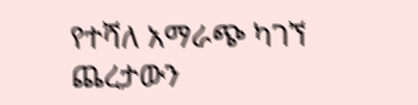የተሻለ አማራጭ ካገኘ ጨረታውን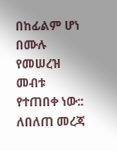በከፊልም ሆነ በሙሉ የመሠረዝ መብቱ የተጠበቀ ነው::
ለበለጠ መረጃ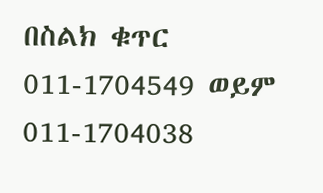በስልክ ቁጥር 011-1704549 ወይም 011-1704038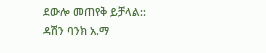ደውሎ መጠየቅ ይቻላል::
ዳሽን ባንክ አ.ማ